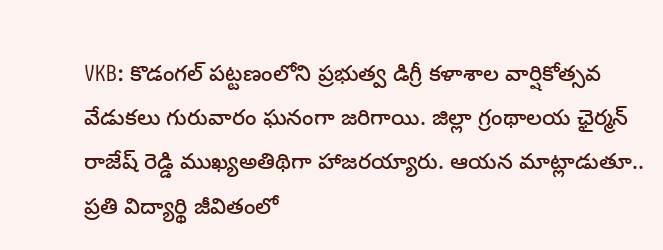VKB: కొడంగల్ పట్టణంలోని ప్రభుత్వ డిగ్రీ కళాశాల వార్షికోత్సవ వేడుకలు గురువారం ఘనంగా జరిగాయి. జిల్లా గ్రంథాలయ ఛైర్మన్ రాజేష్ రెడ్డి ముఖ్యఅతిథిగా హాజరయ్యారు. ఆయన మాట్లాడుతూ.. ప్రతి విద్యార్థి జీవితంలో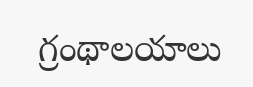గ్రంథాలయాలు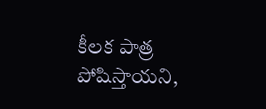కీలక పాత్ర పోషిస్తాయని,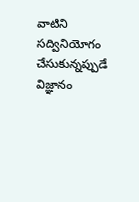వాటిని సద్వినియోగం చేసుకున్నప్పుడే విజ్ఞానం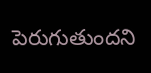పెరుగుతుందని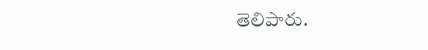తెలిపారు.